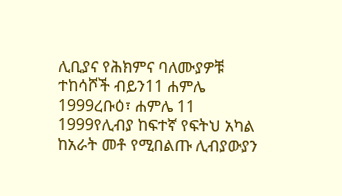ሊቢያና የሕክምና ባለሙያዎቹ ተከሳሾች ብይን11 ሐምሌ 1999ረቡዕ፣ ሐምሌ 11 1999የሊብያ ከፍተኛ የፍትህ አካል ከአራት መቶ የሚበልጡ ሊብያውያን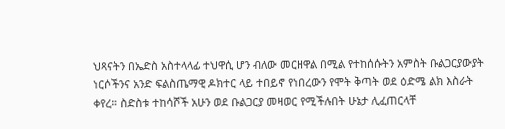ህጻናትን በኤድስ አስተላላፊ ተህዋሲ ሆን ብለው መርዘዋል በሚል የተከሰሱትን አምስት ቡልጋርያውያት ነርሶችንና አንድ ፍልስጤማዊ ዶክተር ላይ ተበይኖ የነበረውን የሞት ቅጣት ወደ ዕድሜ ልክ እስራት ቀየረ። ስድስቱ ተከሳሾች አሁን ወደ ቡልጋርያ መዛወር የሚችሉበት ሁኔታ ሊፈጠርላቸ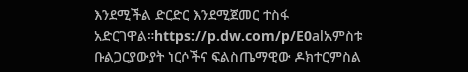እንደሚችል ድርድር እንደሚጀመር ተስፋ አድርገዋል።https://p.dw.com/p/E0alአምስቱ ቡልጋርያውያት ነርሶችና ፍልስጤማዊው ዶክተርምስል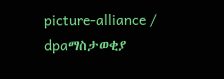picture-alliance / dpaማስታወቂያ